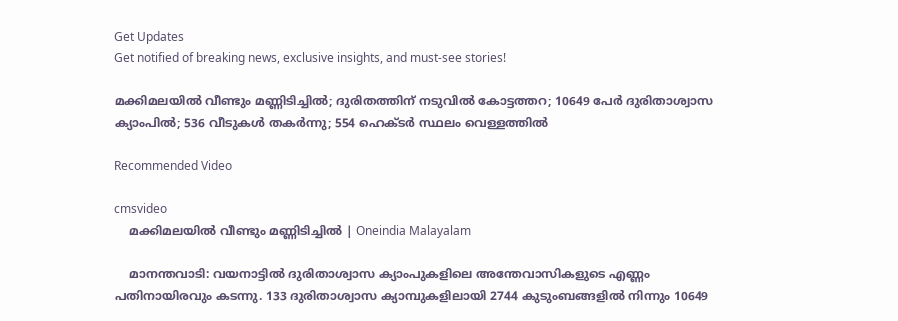Get Updates
Get notified of breaking news, exclusive insights, and must-see stories!

മക്കിമലയില്‍ വീണ്ടും മണ്ണിടിച്ചില്‍; ദുരിതത്തിന് നടുവില്‍ കോട്ടത്തറ; 10649 പേര്‍ ദുരിതാശ്വാസ ക്യാംപില്‍; 536 വീടുകള്‍ തകര്‍ന്നു; 554 ഹെക്ടര്‍ സ്ഥലം വെള്ളത്തില്‍

Recommended Video

cmsvideo
    മക്കിമലയില്‍ വീണ്ടും മണ്ണിടിച്ചില്‍ | Oneindia Malayalam

    മാനന്തവാടി: വയനാട്ടില്‍ ദുരിതാശ്വാസ ക്യാംപുകളിലെ അന്തേവാസികളുടെ എണ്ണം പതിനായിരവും കടന്നു. 133 ദുരിതാശ്വാസ ക്യാമ്പുകളിലായി 2744 കുടുംബങ്ങളില്‍ നിന്നും 10649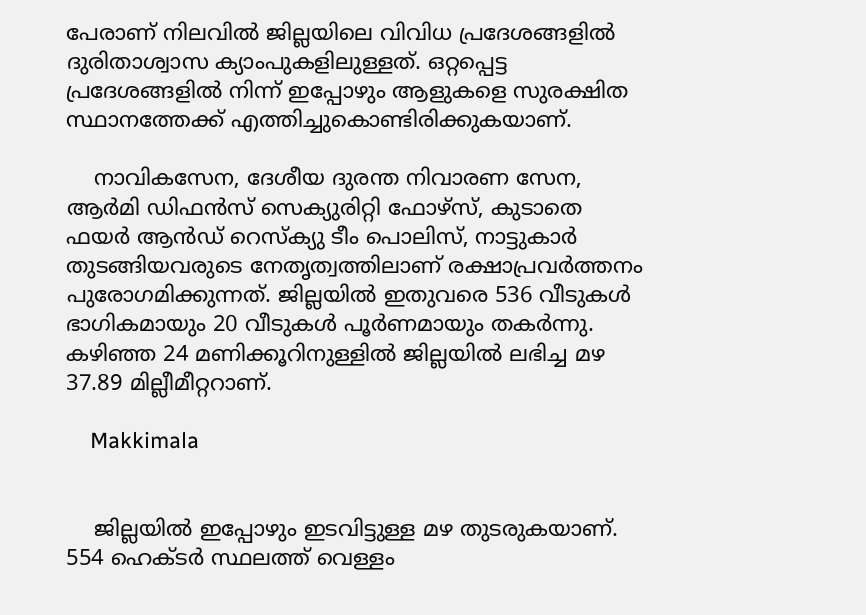പേരാണ് നിലവില്‍ ജില്ലയിലെ വിവിധ പ്രദേശങ്ങളില്‍ ദുരിതാശ്വാസ ക്യാംപുകളിലുള്ളത്. ഒറ്റപ്പെട്ട പ്രദേശങ്ങളില്‍ നിന്ന് ഇപ്പോഴും ആളുകളെ സുരക്ഷിത സ്ഥാനത്തേക്ക് എത്തിച്ചുകൊണ്ടിരിക്കുകയാണ്.

    നാവികസേന, ദേശീയ ദുരന്ത നിവാരണ സേന, ആര്‍മി ഡിഫന്‍സ് സെക്യുരിറ്റി ഫോഴ്‌സ്, കുടാതെ ഫയര്‍ ആന്‍ഡ് റെസ്‌ക്യു ടീം പൊലിസ്, നാട്ടുകാര്‍ തുടങ്ങിയവരുടെ നേതൃത്വത്തിലാണ് രക്ഷാപ്രവര്‍ത്തനം പുരോഗമിക്കുന്നത്. ജില്ലയില്‍ ഇതുവരെ 536 വീടുകള്‍ ഭാഗികമായും 20 വീടുകള്‍ പൂര്‍ണമായും തകര്‍ന്നു. കഴിഞ്ഞ 24 മണിക്കൂറിനുള്ളില്‍ ജില്ലയില്‍ ലഭിച്ച മഴ 37.89 മില്ലീമീറ്ററാണ്.

    Makkimala


    ജില്ലയില്‍ ഇപ്പോഴും ഇടവിട്ടുള്ള മഴ തുടരുകയാണ്. 554 ഹെക്ടര്‍ സ്ഥലത്ത് വെള്ളം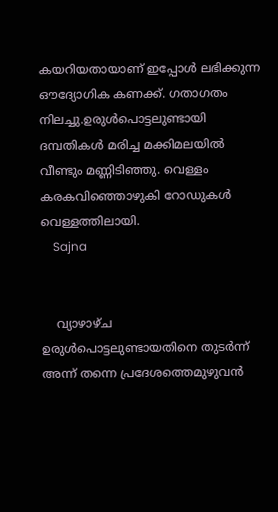കയറിയതായാണ് ഇപ്പോള്‍ ലഭിക്കുന്ന ഔദ്യോഗിക കണക്ക്. ഗതാഗതം നിലച്ചു.ഉരുള്‍പൊട്ടലുണ്ടായി ദമ്പതികള്‍ മരിച്ച മക്കിമലയില്‍ വീണ്ടും മണ്ണിടിഞ്ഞു. വെള്ളം കരകവിഞ്ഞൊഴുകി റോഡുകള്‍ വെള്ളത്തിലായി.
    Sajna


    വ്യാഴാഴ്ച ഉരുള്‍പൊട്ടലുണ്ടായതിനെ തുടര്‍ന്ന് അന്ന് തന്നെ പ്രദേശത്തെമുഴുവന്‍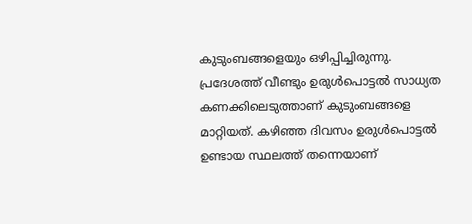കുടുംബങ്ങളെയും ഒഴിപ്പിച്ചിരുന്നു. പ്രദേശത്ത് വീണ്ടും ഉരുള്‍പൊട്ടല്‍ സാധ്യത കണക്കിലെടുത്താണ് കുടുംബങ്ങളെ മാറ്റിയത്. കഴിഞ്ഞ ദിവസം ഉരുള്‍പൊട്ടല്‍ ഉണ്ടായ സ്ഥലത്ത് തന്നെയാണ്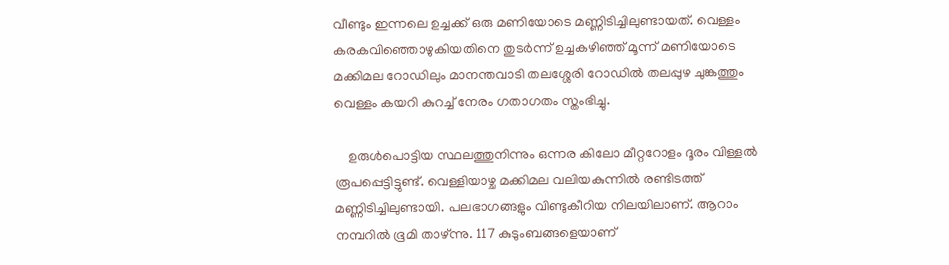വീണ്ടും ഇന്നലെ ഉച്ചക്ക് ഒരു മണിയോടെ മണ്ണിടിച്ചിലുണ്ടായത്. വെള്ളം കരകവിഞ്ഞൊഴുകിയതിനെ തുടര്‍ന്ന് ഉച്ചകഴിഞ്ഞ് മൂന്ന് മണിയോടെ മക്കിമല റോഡിലും മാനന്തവാടി തലശ്ശേരി റോഡില്‍ തലപ്പുഴ ചുങ്കത്തും വെള്ളം കയറി കുറച്ച് നേരം ഗതാഗതം സ്തംഭിച്ചു.

    ഉരുള്‍പൊട്ടിയ സ്ഥലത്തുനിന്നും ഒന്നര കിലോ മീറ്ററോളം ദൂരം വിള്ളല്‍ രൂപപ്പെട്ടിട്ടുണ്ട്. വെള്ളിയാഴ്ച മക്കിമല വലിയകുന്നില്‍ രണ്ടിടത്ത് മണ്ണിടിച്ചിലുണ്ടായി. പലഭാഗങ്ങളും വിണ്ടുകീറിയ നിലയിലാണ്. ആറാം നമ്പറില്‍ ഭൂമി താഴ്ന്നു. 117 കുടുംബങ്ങളെയാണ്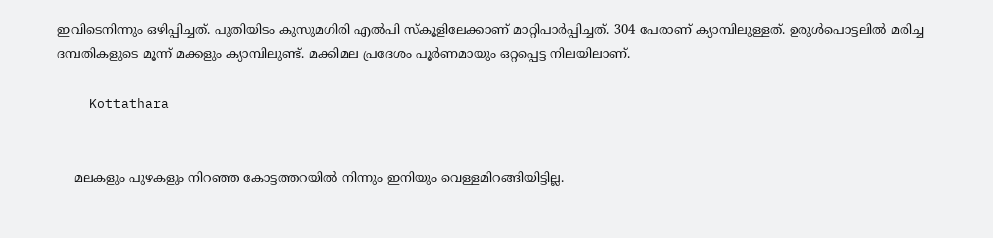ഇവിടെനിന്നും ഒഴിപ്പിച്ചത്. പുതിയിടം കുസുമഗിരി എല്‍പി സ്‌കൂളിലേക്കാണ് മാറ്റിപാര്‍പ്പിച്ചത്. 304 പേരാണ് ക്യാമ്പിലുള്ളത്. ഉരുള്‍പൊട്ടലില്‍ മരിച്ച ദമ്പതികളുടെ മൂന്ന് മക്കളും ക്യാമ്പിലുണ്ട്. മക്കിമല പ്രദേശം പൂര്‍ണമായും ഒറ്റപ്പെട്ട നിലയിലാണ്.

    Kottathara


    മലകളും പുഴകളും നിറഞ്ഞ കോട്ടത്തറയില്‍ നിന്നും ഇനിയും വെള്ളമിറങ്ങിയിട്ടില്ല.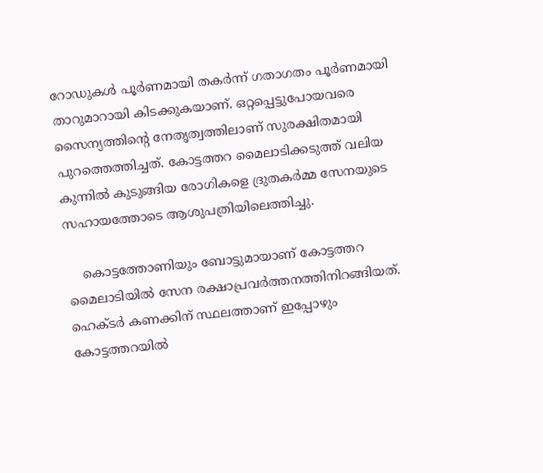റോഡുകള്‍ പൂര്‍ണമായി തകര്‍ന്ന് ഗതാഗതം പൂര്‍ണമായി താറുമാറായി കിടക്കുകയാണ്. ഒറ്റപ്പെട്ടുപോയവരെ സൈന്യത്തിന്റെ നേതൃത്വത്തിലാണ് സുരക്ഷിതമായി പുറത്തെത്തിച്ചത്. കോട്ടത്തറ മൈലാടിക്കടുത്ത് വലിയ കുന്നില്‍ കുടുങ്ങിയ രോഗികളെ ദ്രുതകര്‍മ്മ സേനയുടെ സഹായത്തോടെ ആശുപത്രിയിലെത്തിച്ചു.

    കൊട്ടത്തോണിയും ബോട്ടുമായാണ് കോട്ടത്തറ മൈലാടിയില്‍ സേന രക്ഷാപ്രവര്‍ത്തനത്തിനിറങ്ങിയത്. ഹെക്ടര്‍ കണക്കിന് സ്ഥലത്താണ് ഇപ്പോഴും കോട്ടത്തറയില്‍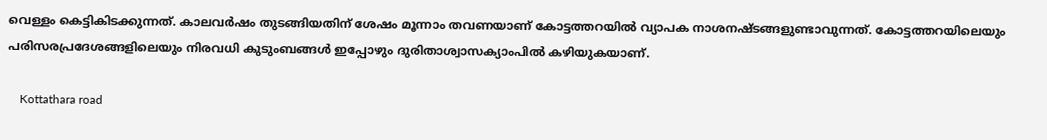വെള്ളം കെട്ടികിടക്കുന്നത്. കാലവര്‍ഷം തുടങ്ങിയതിന് ശേഷം മൂന്നാം തവണയാണ് കോട്ടത്തറയില്‍ വ്യാപക നാശനഷ്ടങ്ങളുണ്ടാവുന്നത്. കോട്ടത്തറയിലെയും പരിസരപ്രദേശങ്ങളിലെയും നിരവധി കുടുംബങ്ങള്‍ ഇപ്പോഴും ദുരിതാശ്വാസക്യാംപില്‍ കഴിയുകയാണ്.

    Kottathara road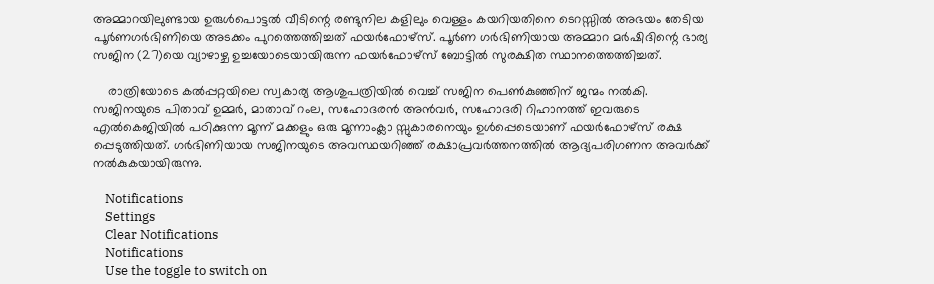അമ്മാറയിലുണ്ടായ ഉരുള്‍പൊട്ടല്‍ വീടിന്റെ രണ്ടുനില കളിലും വെള്ളം കയറിയതിനെ ടെറസ്സില്‍ അഭയം തേടിയ പൂര്‍ണഗര്‍ഭിണിയെ അടക്കം പുറത്തെത്തിച്ചത് ഫയര്‍ഫോഴ്‌സ്. പൂര്‍ണ ഗര്‍ഭിണിയായ അമ്മാറ മര്‍ഷിദിന്റെ ഭാര്യ സജിന (27)യെ വ്യാഴാഴ്ച ഉച്ചയോടെയായിരുന്ന ഫയര്‍ഫോഴ്‌സ് ബോട്ടില്‍ സുരക്ഷിത സ്ഥാനത്തെത്തിച്ചത്.

    രാത്രിയോടെ കല്‍പ്പറ്റയിലെ സ്വകാര്യ ആശുപത്രിയില്‍ വെച്ച് സജിന പെണ്‍കുഞ്ഞിന് ജന്മം നല്‍കി. സജിനയുടെ പിതാവ് ഉമ്മര്‍, മാതാവ് റംല, സഹോദരന്‍ അന്‍വര്‍, സഹോദരി റിഹാനത്ത് ഇവരുടെ എല്‍കെജിയില്‍ പഠിക്കുന്ന മൂന്ന് മക്കളും ഒരു മൂന്നാംക്ലാ സ്സുകാരനെയും ഉള്‍പ്പെടെയാണ് ഫയര്‍ഫോഴ്സ് രക്ഷ പ്പെടുത്തിയത്. ഗര്‍ഭിണിയായ സജിനയുടെ അവസ്ഥയറിഞ്ഞ് രക്ഷാപ്രവര്‍ത്തനത്തില്‍ ആദ്യപരിഗണന അവര്‍ക്ക് നല്‍കുകയായിരുന്നു.

    Notifications
    Settings
    Clear Notifications
    Notifications
    Use the toggle to switch on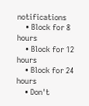notifications
    • Block for 8 hours
    • Block for 12 hours
    • Block for 24 hours
    • Don't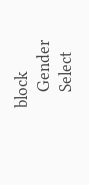block
    Gender
    Select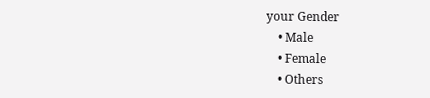your Gender
    • Male
    • Female
    • Others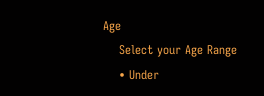Age
    Select your Age Range
    • Under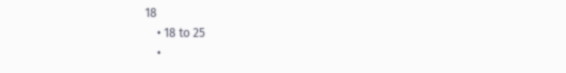18
    • 18 to 25
    •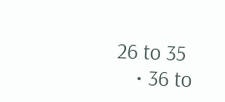26 to 35
    • 36 to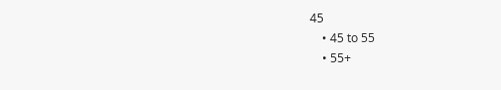45
    • 45 to 55
    • 55+